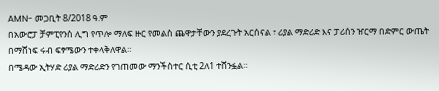AMN- መጋቢት 8/2018 ዓ.ም
በአውሮፓ ቻምፒየንስ ሊግ የጥሎ ማለፍ ዙር የመልስ ጨዋታቸውን ያደረጉት አርሰናል ፣ ሪያል ማድሪድ እና ፓሪሰን ዠርማ በድምር ውጤት በማሸነፍ ሩብ ፍፃሜውን ተቀላቅለዋል።
በሜዳው ኢትሃድ ሪያል ማድሪድን የገጠመው ማንችስተር ሲቲ 2ለ1 ተሸንፏል።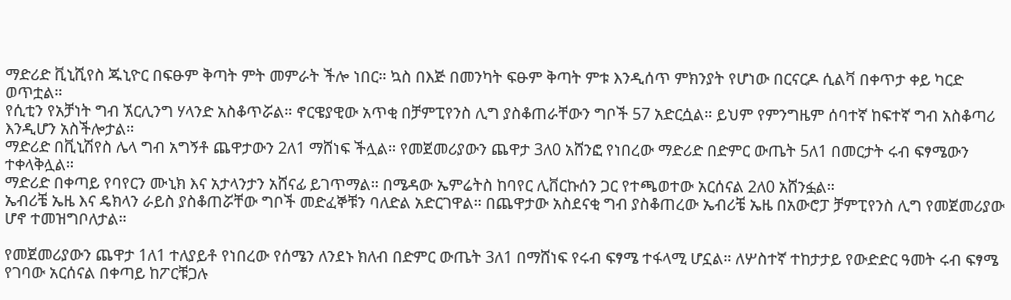ማድሪድ ቪኒሺየስ ጁኒዮር በፍፁም ቅጣት ምት መምራት ችሎ ነበር። ኳስ በእጅ በመንካት ፍፁም ቅጣት ምቱ እንዲሰጥ ምክንያት የሆነው በርናርዶ ሲልቫ በቀጥታ ቀይ ካርድ ወጥቷል።
የሲቲን የአቻነት ግብ ኧርሊንግ ሃላንድ አስቆጥሯል። ኖርዌያዊው አጥቂ በቻምፒየንስ ሊግ ያስቆጠራቸውን ግቦች 57 አድርሷል። ይህም የምንግዜም ሰባተኛ ከፍተኛ ግብ አስቆጣሪ እንዲሆን አስችሎታል።
ማድሪድ በቪኒሽየስ ሌላ ግብ አግኝቶ ጨዋታውን 2ለ1 ማሸነፍ ችሏል። የመጀመሪያውን ጨዋታ 3ለ0 አሸንፎ የነበረው ማድሪድ በድምር ውጤት 5ለ1 በመርታት ሩብ ፍፃሜውን ተቀላቅሏል።
ማድሪድ በቀጣይ የባየርን ሙኒክ እና አታላንታን አሸናፊ ይገጥማል። በሜዳው ኤምሬትስ ከባየር ሊቨርኩሰን ጋር የተጫወተው አርሰናል 2ለ0 አሸንፏል።
ኤብሪቼ ኤዜ እና ዴክላን ራይስ ያስቆጠሯቸው ግቦች መድፈኞቹን ባለድል አድርገዋል። በጨዋታው አስደናቂ ግብ ያስቆጠረው ኤብሪቼ ኤዜ በአውሮፓ ቻምፒየንስ ሊግ የመጀመሪያው ሆኖ ተመዝግቦለታል።

የመጀመሪያውን ጨዋታ 1ለ1 ተለያይቶ የነበረው የሰሜን ለንደኑ ክለብ በድምር ውጤት 3ለ1 በማሸነፍ የሩብ ፍፃሜ ተፋላሚ ሆኗል። ለሦስተኛ ተከታታይ የውድድር ዓመት ሩብ ፍፃሜ የገባው አርሰናል በቀጣይ ከፖርቹጋሉ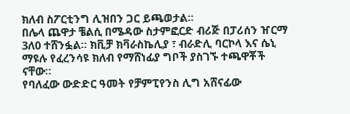ክለብ ስፖርቲንግ ሊዝበን ጋር ይጫወታል።
በሌላ ጨዋታ ቼልሲ በሜዳው ስታምፎርድ ብሪጅ በፓሪሰን ዠርማ 3ለ0 ተሸንፏል። ክቪቻ ክቫራስኬሊያ ፣ ብራድሊ ባርኮላ እና ሴኒ ማዩሉ የፈረንሳዩ ክለብ የማሸነፊያ ግቦች ያስገኙ ተጫዋቾች ናቸው።
የባለፈው ውድድር ዓመት የቻምፒየንስ ሊግ አሸናፊው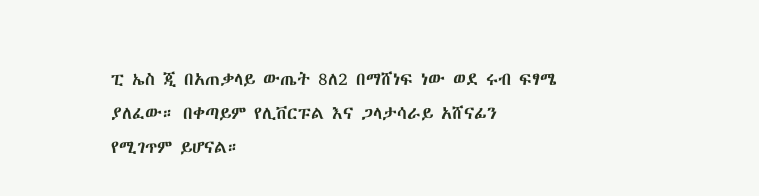ፒ ኤስ ጂ በአጠቃላይ ውጤት 8ለ2 በማሸነፍ ነው ወደ ሩብ ፍፃሜ ያለፈው። በቀጣይም የሊቨርፑል እና ጋላታሳራይ አሸናፊን የሚገጥም ይሆናል።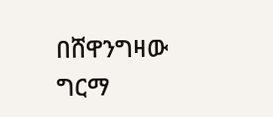በሸዋንግዛው ግርማ